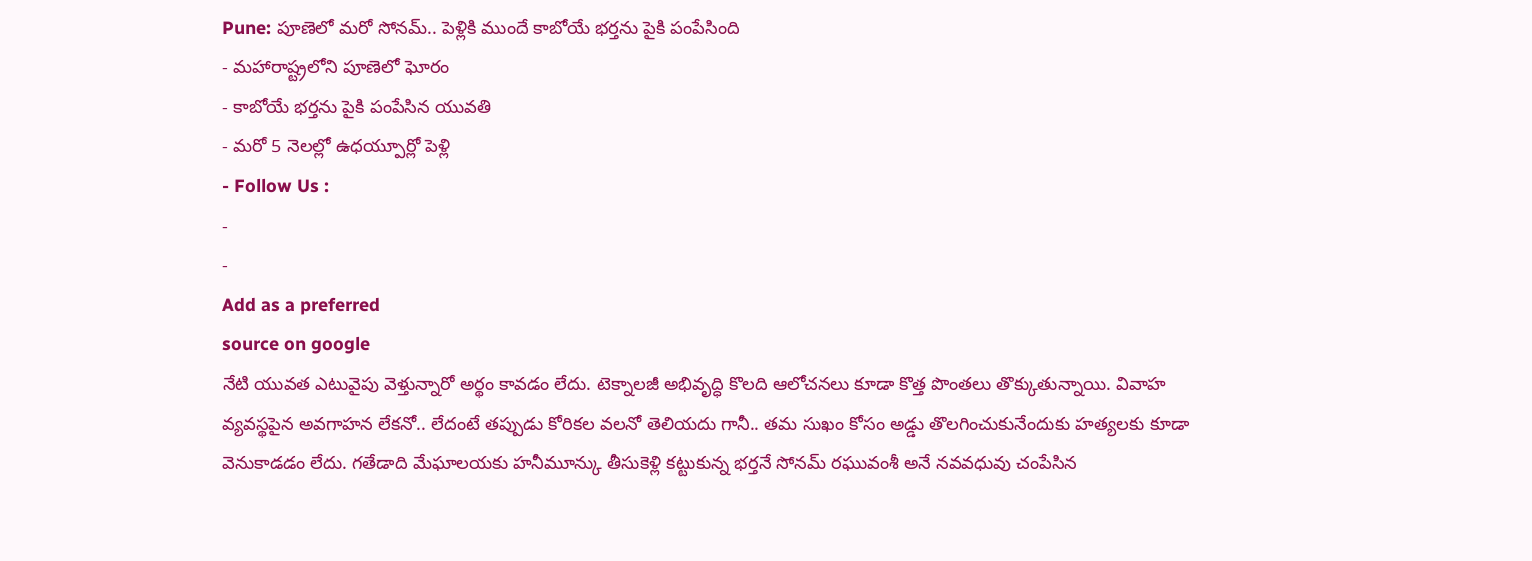Pune: పూణెలో మరో సోనమ్.. పెళ్లికి ముందే కాబోయే భర్తను పైకి పంపేసింది
- మహారాష్ట్రలోని పూణెలో ఘోరం
- కాబోయే భర్తను పైకి పంపేసిన యువతి
- మరో 5 నెలల్లో ఉధయ్పూర్లో పెళ్లి
- Follow Us :
-
-
Add as a preferred
source on google
నేటి యువత ఎటువైపు వెళ్తున్నారో అర్థం కావడం లేదు. టెక్నాలజీ అభివృద్ధి కొలది ఆలోచనలు కూడా కొత్త పొంతలు తొక్కుతున్నాయి. వివాహ వ్యవస్థపైన అవగాహన లేకనో.. లేదంటే తప్పుడు కోరికల వలనో తెలియదు గానీ.. తమ సుఖం కోసం అడ్డు తొలగించుకునేందుకు హత్యలకు కూడా వెనుకాడడం లేదు. గతేడాది మేఘాలయకు హనీమూన్కు తీసుకెళ్లి కట్టుకున్న భర్తనే సోనమ్ రఘువంశీ అనే నవవధువు చంపేసిన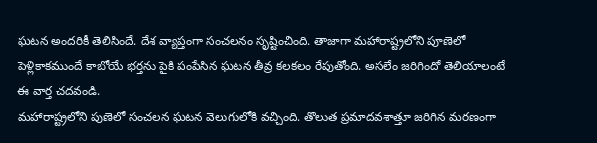ఘటన అందరికీ తెలిసిందే. దేశ వ్యాప్తంగా సంచలనం సృష్టించింది. తాజాగా మహారాష్ట్రలోని పూణెలో పెళ్లికాకముందే కాబోయే భర్తను పైకి పంపేసిన ఘటన తీవ్ర కలకలం రేపుతోంది. అసలేం జరిగిందో తెలియాలంటే ఈ వార్త చదవండి.
మహారాష్ట్రలోని పుణెలో సంచలన ఘటన వెలుగులోకి వచ్చింది. తొలుత ప్రమాదవశాత్తూ జరిగిన మరణంగా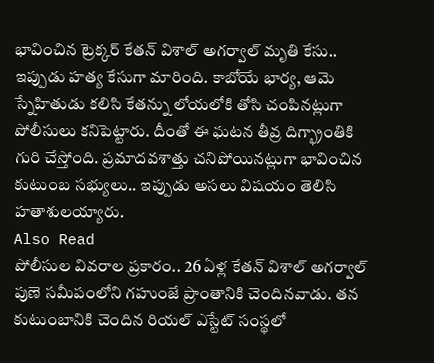భావించిన ట్రెక్కర్ కేతన్ విశాల్ అగర్వాల్ మృతి కేసు.. ఇప్పుడు హత్య కేసుగా మారింది. కాబోయే భార్య, ఆమె స్నేహితుడు కలిసి కేతన్ను లోయలోకి తోసి చంపినట్లుగా పోలీసులు కనిపెట్టారు. దీంతో ఈ ఘటన తీవ్ర దిగ్భ్రాంతికి గురి చేస్తోంది. ప్రమాదవశాత్తు చనిపోయినట్లుగా భావించిన కుటుంబ సభ్యులు.. ఇప్పుడు అసలు విషయం తెలిసి హతాశులయ్యారు.
Also Read
పోలీసుల వివరాల ప్రకారం.. 26 ఏళ్ల కేతన్ విశాల్ అగర్వాల్ పుణె సమీపంలోని గహుంజే ప్రాంతానికి చెందినవాడు. తన కుటుంబానికి చెందిన రియల్ ఎస్టేట్ సంస్థలో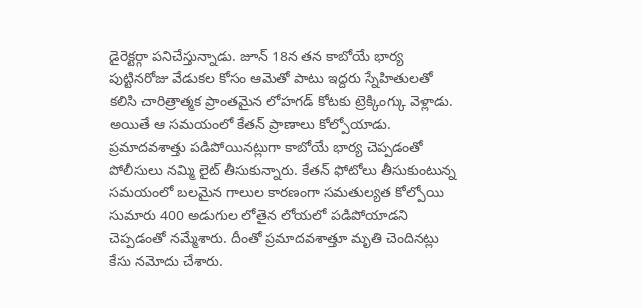డైరెక్టర్గా పనిచేస్తున్నాడు. జూన్ 18న తన కాబోయే భార్య పుట్టినరోజు వేడుకల కోసం ఆమెతో పాటు ఇద్దరు స్నేహితులతో కలిసి చారిత్రాత్మక ప్రాంతమైన లోహగడ్ కోటకు ట్రెక్కింగ్కు వెళ్లాడు. అయితే ఆ సమయంలో కేతన్ ప్రాణాలు కోల్పోయాడు. ప్రమాదవశాత్తు పడిపోయినట్లుగా కాబోయే భార్య చెప్పడంతో పోలీసులు నమ్మి లైట్ తీసుకున్నారు. కేతన్ ఫోటోలు తీసుకుంటున్న సమయంలో బలమైన గాలుల కారణంగా సమతుల్యత కోల్పోయి సుమారు 400 అడుగుల లోతైన లోయలో పడిపోయాడని చెప్పడంతో నమ్మేశారు. దీంతో ప్రమాదవశాత్తూ మృతి చెందినట్లు కేసు నమోదు చేశారు.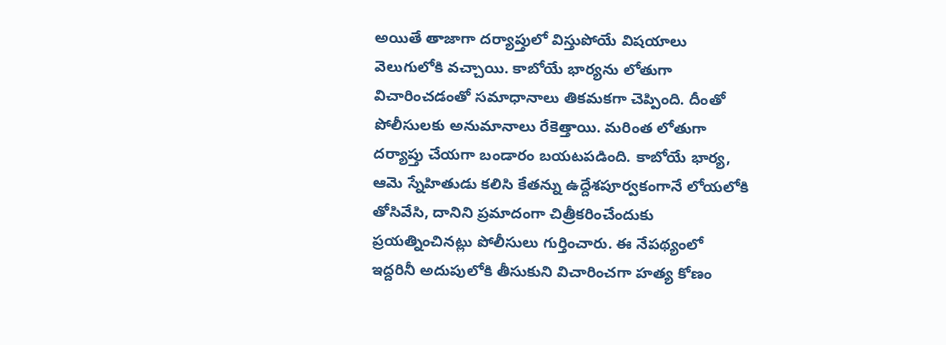అయితే తాజాగా దర్యాప్తులో విస్తుపోయే విషయాలు వెలుగులోకి వచ్చాయి. కాబోయే భార్యను లోతుగా విచారించడంతో సమాధానాలు తికమకగా చెప్పింది. దీంతో పోలీసులకు అనుమానాలు రేకెత్తాయి. మరింత లోతుగా దర్యాప్తు చేయగా బండారం బయటపడింది. కాబోయే భార్య, ఆమె స్నేహితుడు కలిసి కేతన్ను ఉద్దేశపూర్వకంగానే లోయలోకి తోసివేసి, దానిని ప్రమాదంగా చిత్రీకరించేందుకు ప్రయత్నించినట్లు పోలీసులు గుర్తించారు. ఈ నేపథ్యంలో ఇద్దరినీ అదుపులోకి తీసుకుని విచారించగా హత్య కోణం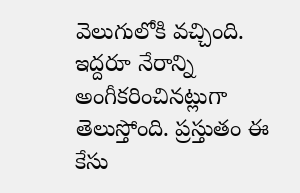వెలుగులోకి వచ్చింది. ఇద్దరూ నేరాన్ని అంగీకరించినట్లుగా తెలుస్తోంది. ప్రస్తుతం ఈ కేసు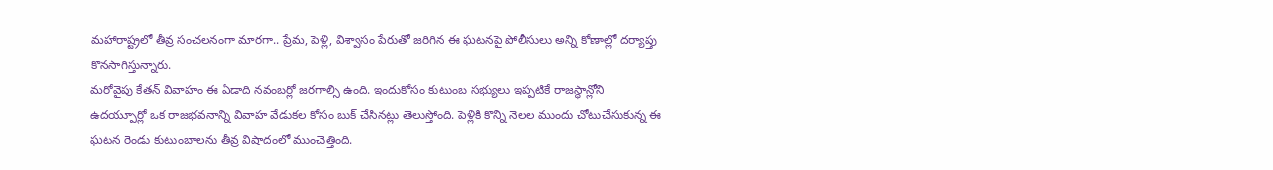మహారాష్ట్రలో తీవ్ర సంచలనంగా మారగా.. ప్రేమ, పెళ్లి, విశ్వాసం పేరుతో జరిగిన ఈ ఘటనపై పోలీసులు అన్ని కోణాల్లో దర్యాప్తు కొనసాగిస్తున్నారు.
మరోవైపు కేతన్ వివాహం ఈ ఏడాది నవంబర్లో జరగాల్సి ఉంది. ఇందుకోసం కుటుంబ సభ్యులు ఇప్పటికే రాజస్థాన్లోని ఉదయ్పూర్లో ఒక రాజభవనాన్ని వివాహ వేడుకల కోసం బుక్ చేసినట్లు తెలుస్తోంది. పెళ్లికి కొన్ని నెలల ముందు చోటుచేసుకున్న ఈ ఘటన రెండు కుటుంబాలను తీవ్ర విషాదంలో ముంచెత్తింది.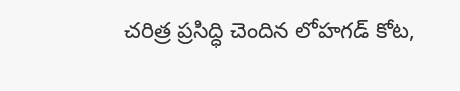చరిత్ర ప్రసిద్ధి చెందిన లోహగడ్ కోట,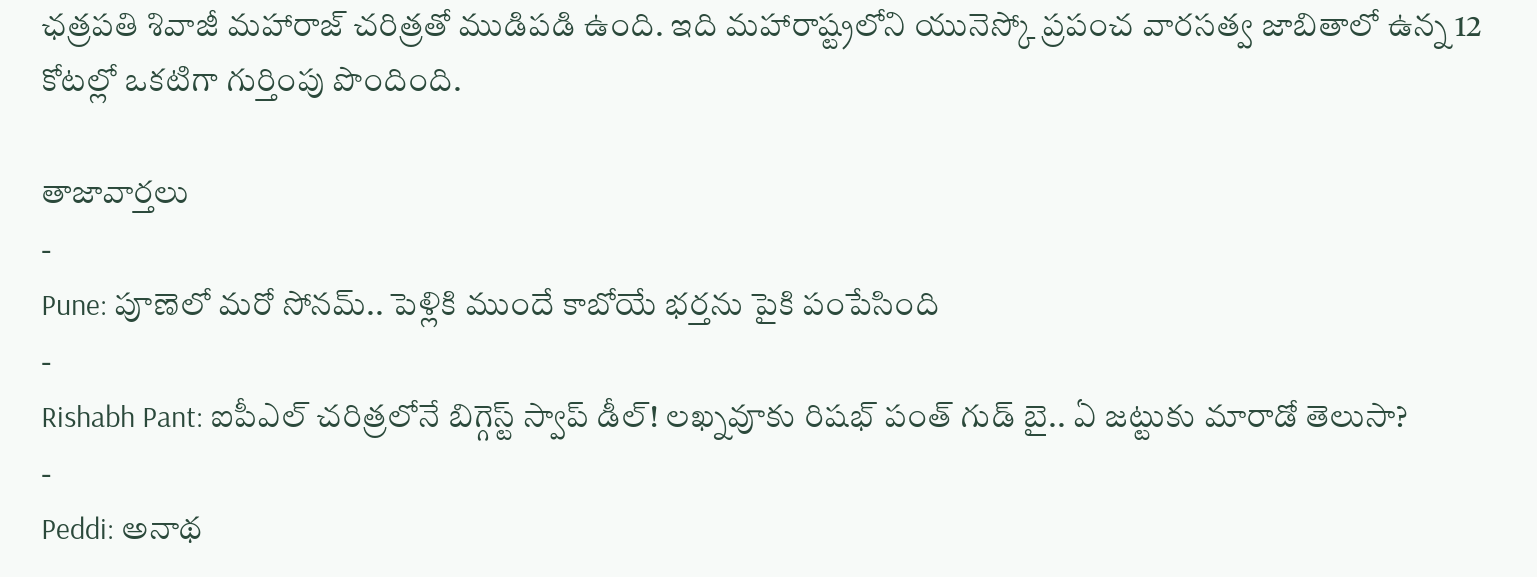ఛత్రపతి శివాజీ మహారాజ్ చరిత్రతో ముడిపడి ఉంది. ఇది మహారాష్ట్రలోని యునెస్కో ప్రపంచ వారసత్వ జాబితాలో ఉన్న 12 కోటల్లో ఒకటిగా గుర్తింపు పొందింది.

తాజావార్తలు
-
Pune: పూణెలో మరో సోనమ్.. పెళ్లికి ముందే కాబోయే భర్తను పైకి పంపేసింది
-
Rishabh Pant: ఐపీఎల్ చరిత్రలోనే బిగ్గెస్ట్ స్వాప్ డీల్! లఖ్నవూకు రిషభ్ పంత్ గుడ్ బై.. ఏ జట్టుకు మారాడో తెలుసా?
-
Peddi: అనాథ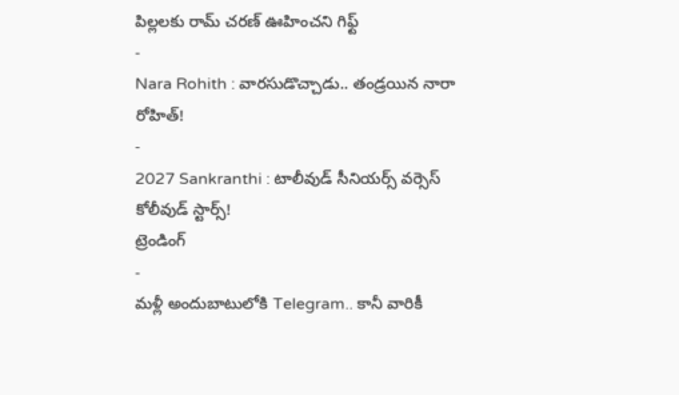పిల్లలకు రామ్ చరణ్ ఊహించని గిఫ్ట్
-
Nara Rohith : వారసుడొచ్చాడు.. తండ్రయిన నారా రోహిత్!
-
2027 Sankranthi : టాలీవుడ్ సీనియర్స్ వర్సెస్ కోలీవుడ్ స్టార్స్!
ట్రెండింగ్
-
మళ్లీ అందుబాటులోకి Telegram.. కానీ వారికీ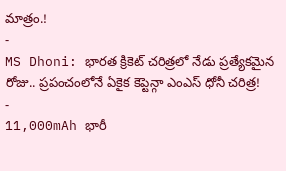మాత్రం.!
-
MS Dhoni: భారత క్రికెట్ చరిత్రలో నేడు ప్రత్యేకమైన రోజు.. ప్రపంచంలోనే ఏకైక కెప్టెన్గా ఎంఎస్ ధోనీ చరిత్ర!
-
11,000mAh భారీ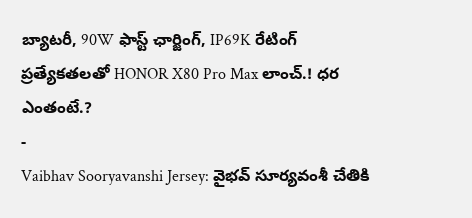బ్యాటరీ, 90W ఫాస్ట్ ఛార్జింగ్, IP69K రేటింగ్ ప్రత్యేకతలతో HONOR X80 Pro Max లాంచ్.! ధర ఎంతంటే.?
-
Vaibhav Sooryavanshi Jersey: వైభవ్ సూర్యవంశీ చేతికి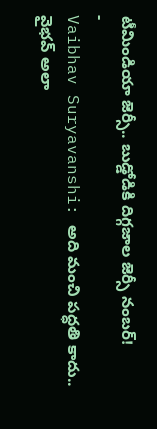టీమిండియా జెర్సీ.. బుడ్డోడికి దిగ్గజాల జెర్సీ నంబర్!
-
Vaibhav Suryavanshi: అది మంచి పద్ధతి కాదు.. వైభవ్ అలా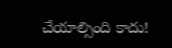చేయాల్సింది కాదు!